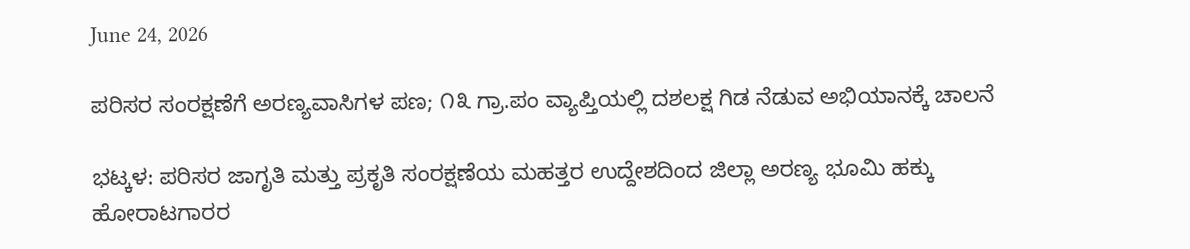June 24, 2026

ಪರಿಸರ ಸಂರಕ್ಷಣೆಗೆ ಅರಣ್ಯವಾಸಿಗಳ ಪಣ; ೧೩ ಗ್ರಾ.ಪಂ ವ್ಯಾಪ್ತಿಯಲ್ಲಿ ದಶಲಕ್ಷ ಗಿಡ ನೆಡುವ ಅಭಿಯಾನಕ್ಕೆ ಚಾಲನೆ

ಭಟ್ಕಳ: ಪರಿಸರ ಜಾಗೃತಿ ಮತ್ತು ಪ್ರಕೃತಿ ಸಂರಕ್ಷಣೆಯ ಮಹತ್ತರ ಉದ್ದೇಶದಿಂದ ಜಿಲ್ಲಾ ಅರಣ್ಯ ಭೂಮಿ ಹಕ್ಕು ಹೋರಾಟಗಾರರ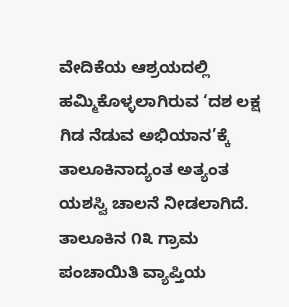ವೇದಿಕೆಯ ಆಶ್ರಯದಲ್ಲಿ ಹಮ್ಮಿಕೊಳ್ಳಲಾಗಿರುವ ‘ದಶ ಲಕ್ಷ ಗಿಡ ನೆಡುವ ಅಭಿಯಾನ’ಕ್ಕೆ ತಾಲೂಕಿನಾದ್ಯಂತ ಅತ್ಯಂತ ಯಶಸ್ವಿ ಚಾಲನೆ ನೀಡಲಾಗಿದೆ. ತಾಲೂಕಿನ ೧೩ ಗ್ರಾಮ ಪಂಚಾಯಿತಿ ವ್ಯಾಪ್ತಿಯ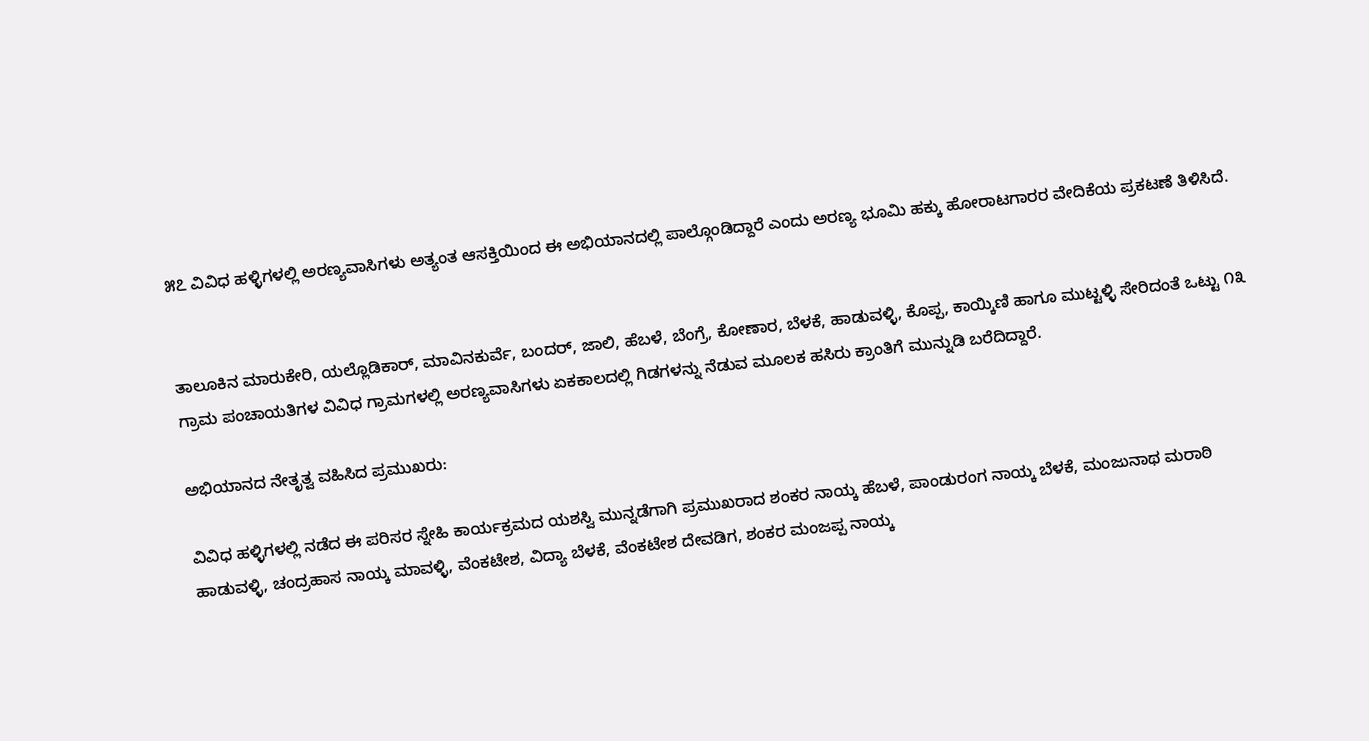೫೭ ವಿವಿಧ ಹಳ್ಳಿಗಳಲ್ಲಿ ಅರಣ್ಯವಾಸಿಗಳು ಅತ್ಯಂತ ಆಸಕ್ತಿಯಿಂದ ಈ ಅಭಿಯಾನದಲ್ಲಿ ಪಾಲ್ಗೊಂಡಿದ್ದಾರೆ ಎಂದು ಅರಣ್ಯ ಭೂಮಿ ಹಕ್ಕು ಹೋರಾಟಗಾರರ ವೇದಿಕೆಯ ಪ್ರಕಟಣೆ ತಿಳಿಸಿದೆ.


ತಾಲೂಕಿನ ಮಾರುಕೇರಿ, ಯಲ್ಲೊಡಿಕಾರ್, ಮಾವಿನಕುರ್ವೆ, ಬಂದರ್, ಜಾಲಿ, ಹೆಬಳೆ, ಬೆಂಗ್ರೆ, ಕೋಣಾರ, ಬೆಳಕೆ, ಹಾಡುವಳ್ಳಿ, ಕೊಪ್ಪ, ಕಾಯ್ಕಿಣಿ ಹಾಗೂ ಮುಟ್ಟಳ್ಳಿ ಸೇರಿದಂತೆ ಒಟ್ಟು ೧೩ ಗ್ರಾಮ ಪಂಚಾಯತಿಗಳ ವಿವಿಧ ಗ್ರಾಮಗಳಲ್ಲಿ ಅರಣ್ಯವಾಸಿಗಳು ಏಕಕಾಲದಲ್ಲಿ ಗಿಡಗಳನ್ನು ನೆಡುವ ಮೂಲಕ ಹಸಿರು ಕ್ರಾಂತಿಗೆ ಮುನ್ನುಡಿ ಬರೆದಿದ್ದಾರೆ.

ಅಭಿಯಾನದ ನೇತೃತ್ವ ವಹಿಸಿದ ಪ್ರಮುಖರು:

ವಿವಿಧ ಹಳ್ಳಿಗಳಲ್ಲಿ ನಡೆದ ಈ ಪರಿಸರ ಸ್ನೇಹಿ ಕಾರ್ಯಕ್ರಮದ ಯಶಸ್ವಿ ಮುನ್ನಡೆಗಾಗಿ ಪ್ರಮುಖರಾದ ಶಂಕರ ನಾಯ್ಕ ಹೆಬಳೆ, ಪಾಂಡುರಂಗ ನಾಯ್ಕ ಬೆಳಕೆ, ಮಂಜುನಾಥ ಮರಾಠಿ ಹಾಡುವಳ್ಳಿ, ಚಂದ್ರಹಾಸ ನಾಯ್ಕ ಮಾವಳ್ಳಿ, ವೆಂಕಟೇಶ, ವಿದ್ಯಾ ಬೆಳಕೆ, ವೆಂಕಟೇಶ ದೇವಡಿಗ, ಶಂಕರ ಮಂಜಪ್ಪ ನಾಯ್ಕ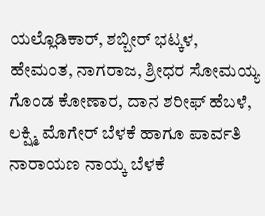ಯಲ್ಲೊಡಿಕಾರ್, ಶಬ್ಬೀರ್ ಭಟ್ಕಳ, ಹೇಮಂತ, ನಾಗರಾಜ, ಶ್ರೀಧರ ಸೋಮಯ್ಯ ಗೊಂಡ ಕೋಣಾರ, ದಾನ ಶರೀಫ್ ಹೆಬಳೆ, ಲಕ್ಷ್ಮಿ ಮೊಗೇರ್ ಬೆಳಕೆ ಹಾಗೂ ಪಾರ್ವತಿ ನಾರಾಯಣ ನಾಯ್ಕ ಬೆಳಕೆ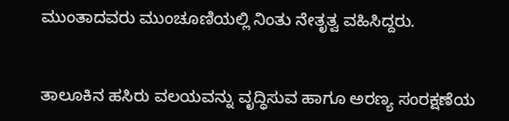ಮುಂತಾದವರು ಮುಂಚೂಣಿಯಲ್ಲಿ ನಿಂತು ನೇತೃತ್ವ ವಹಿಸಿದ್ದರು.


ತಾಲೂಕಿನ ಹಸಿರು ವಲಯವನ್ನು ವೃದ್ಧಿಸುವ ಹಾಗೂ ಅರಣ್ಯ ಸಂರಕ್ಷಣೆಯ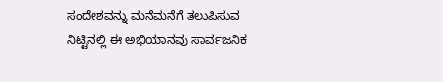ಸಂದೇಶವನ್ನು ಮನೆಮನೆಗೆ ತಲುಪಿಸುವ ನಿಟ್ಟಿನಲ್ಲಿ ಈ ಅಭಿಯಾನವು ಸಾರ್ವಜನಿಕ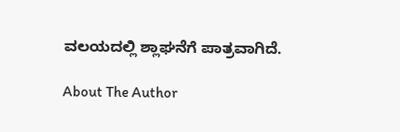ವಲಯದಲ್ಲಿ ಶ್ಲಾಘನೆಗೆ ಪಾತ್ರವಾಗಿದೆ.

About The Author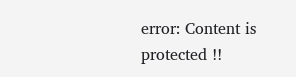error: Content is protected !!